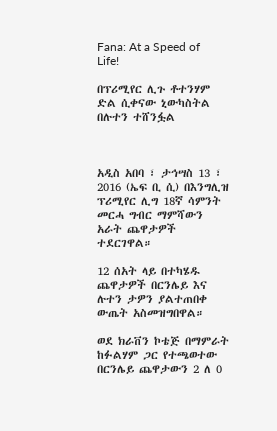Fana: At a Speed of Life!

በፕሪሚየር ሊጉ ቶተንሃም ድል ሲቀናው ኒውካስትል በሉተን ተሸንፏል



አዲስ አበባ ፣ ታኅሣስ 13 ፣ 2016 (ኤፍ ቢ ሲ) በእንግሊዝ ፕሪሚየር ሊግ 18ኛ ሳምንት መርሓ ግብር ማምሻውን አራት ጨዋታዎች ተደርገዋል።

12 ሰአት ላይ በተካሄዱ ጨዋታዎች በርንሌይ እና ሉተን ታዎን ያልተጠበቀ ውጤት አስመዝግበዋል።

ወደ ክራቨን ኮቴጅ በማምራት ከፉልሃም ጋር የተጫወተው በርንሌይ ጨዋታውን 2 ለ 0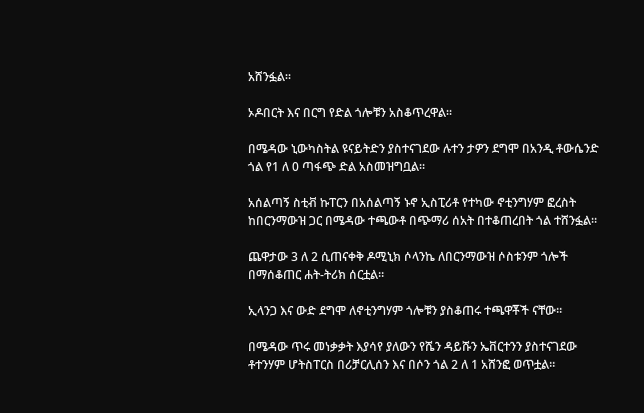አሸንፏል።

ኦዶበርት እና በርግ የድል ጎሎቹን አስቆጥረዋል።

በሜዳው ኒውካስትል ዩናይትድን ያስተናገደው ሉተን ታዎን ደግሞ በአንዲ ቶውሴንድ ጎል የ1 ለ 0 ጣፋጭ ድል አስመዝግቧል።

አሰልጣኝ ስቲቭ ኩፐርን በአሰልጣኝ ኑኖ ኢስፒሪቶ የተካው ኖቲንግሃም ፎረስት ከበርንማውዝ ጋር በሜዳው ተጫውቶ በጭማሪ ሰአት በተቆጠረበት ጎል ተሸንፏል።

ጨዋታው 3 ለ 2 ሲጠናቀቅ ዶሚኒክ ሶላንኬ ለበርንማውዝ ሶስቱንም ጎሎች በማሰቆጠር ሐት-ትሪክ ሰርቷል።

ኢላንጋ እና ውድ ደግሞ ለኖቲንግሃም ጎሎቹን ያስቆጠሩ ተጫዋቾች ናቸው።

በሜዳው ጥሩ መነቃቃት እያሳየ ያለውን የሼን ዳይሹን ኤቨርተንን ያስተናገደው ቶተንሃም ሆትስፐርስ በሪቻርሊሰን እና በሶን ጎል 2 ለ 1 አሸንፎ ወጥቷል።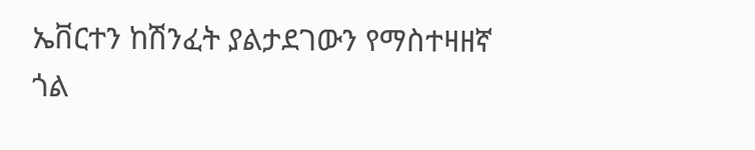ኤቨርተን ከሽንፈት ያልታደገውን የማስተዛዘኛ ጎል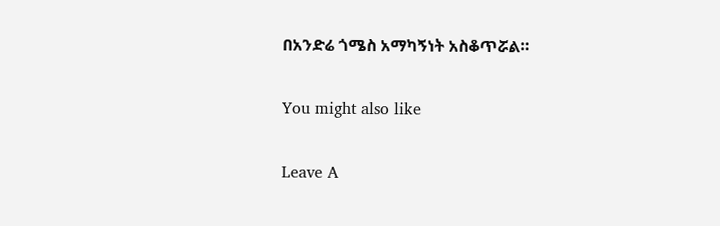በአንድሬ ጎሜስ አማካኝነት አስቆጥሯል።

You might also like

Leave A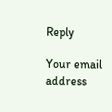Reply

Your email address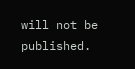will not be published.